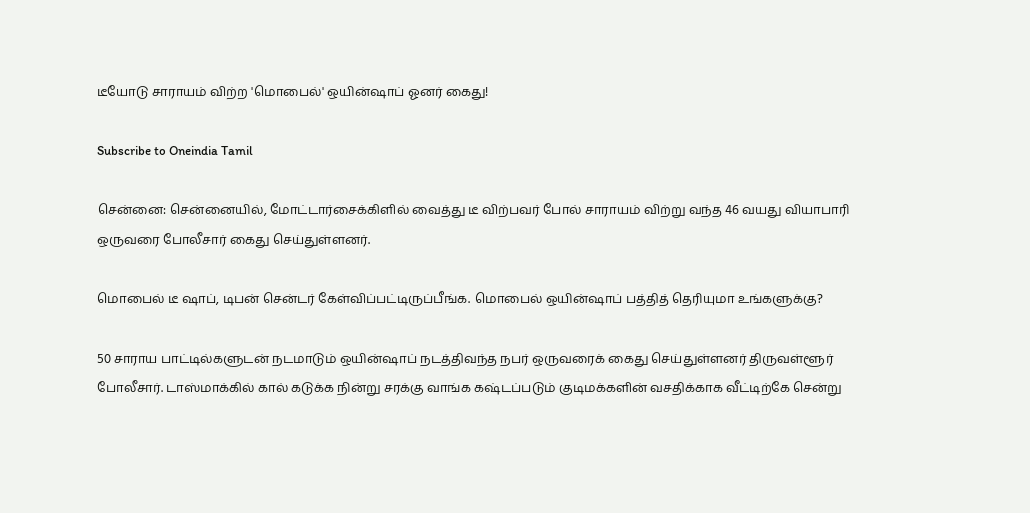டீயோடு சாராயம் விற்ற 'மொபைல்' ஒயின்ஷாப் ஓனர் கைது!

Subscribe to Oneindia Tamil

சென்னை: சென்னையில், மோட்டார்சைக்கிளில் வைத்து டீ விற்பவர் போல் சாராயம் விற்று வந்த 46 வயது வியாபாரி ஒருவரை போலீசார் கைது செய்துள்ளனர்.

மொபைல் டீ ஷாப், டிபன் சென்டர் கேள்விப்பட்டிருப்பீங்க. மொபைல் ஒயின்ஷாப் பத்தித் தெரியுமா உங்களுக்கு?

50 சாராய பாட்டில்களுடன் நடமாடும் ஒயின்ஷாப் நடத்திவந்த நபர் ஒருவரைக் கைது செய்துள்ளனர் திருவள்ளூர் போலீசார். டாஸ்மாக்கில் கால் கடுக்க நின்று சரக்கு வாங்க கஷ்டப்படும் குடிமக்களின் வசதிக்காக வீட்டிற்கே சென்று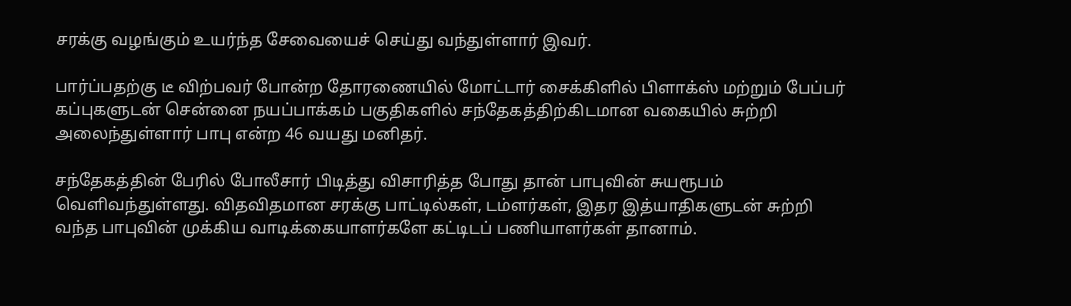சரக்கு வழங்கும் உயர்ந்த சேவையைச் செய்து வந்துள்ளார் இவர்.

பார்ப்பதற்கு டீ விற்பவர் போன்ற தோரணையில் மோட்டார் சைக்கிளில் பிளாக்ஸ் மற்றும் பேப்பர் கப்புகளுடன் சென்னை நயப்பாக்கம் பகுதிகளில் சந்தேகத்திற்கிடமான வகையில் சுற்றி அலைந்துள்ளார் பாபு என்ற 46 வயது மனிதர்.

சந்தேகத்தின் பேரில் போலீசார் பிடித்து விசாரித்த போது தான் பாபுவின் சுயரூபம் வெளிவந்துள்ளது. விதவிதமான சரக்கு பாட்டில்கள், டம்ளர்கள், இதர இத்யாதிகளுடன் சுற்றி வந்த பாபுவின் முக்கிய வாடிக்கையாளர்களே கட்டிடப் பணியாளர்கள் தானாம்.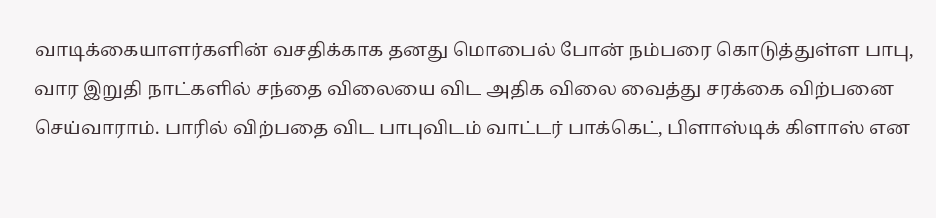வாடிக்கையாளர்களின் வசதிக்காக தனது மொபைல் போன் நம்பரை கொடுத்துள்ள பாபு, வார இறுதி நாட்களில் சந்தை விலையை விட அதிக விலை வைத்து சரக்கை விற்பனை செய்வாராம். பாரில் விற்பதை விட பாபுவிடம் வாட்டர் பாக்கெட், பிளாஸ்டிக் கிளாஸ் என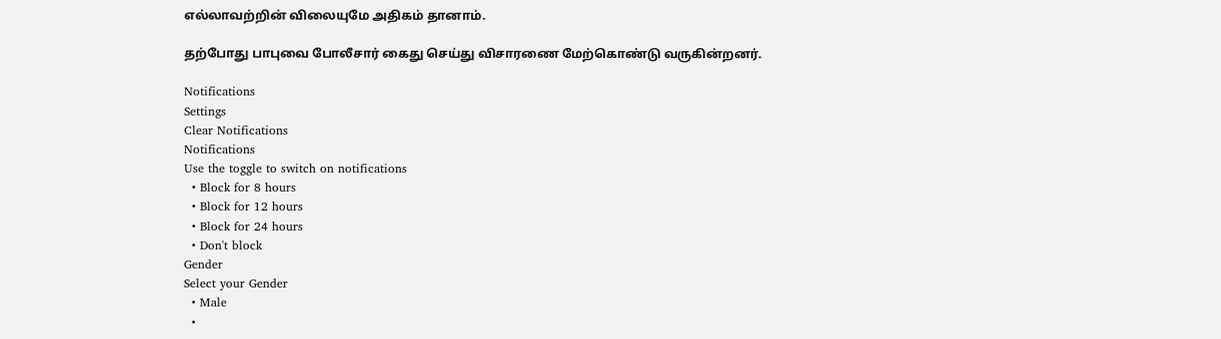எல்லாவற்றின் விலையுமே அதிகம் தானாம்.

தற்போது பாபுவை போலீசார் கைது செய்து விசாரணை மேற்கொண்டு வருகின்றனர்.

Notifications
Settings
Clear Notifications
Notifications
Use the toggle to switch on notifications
  • Block for 8 hours
  • Block for 12 hours
  • Block for 24 hours
  • Don't block
Gender
Select your Gender
  • Male
  •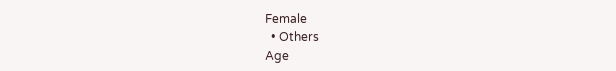Female
  • Others
Age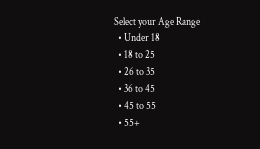Select your Age Range
  • Under 18
  • 18 to 25
  • 26 to 35
  • 36 to 45
  • 45 to 55
  • 55+